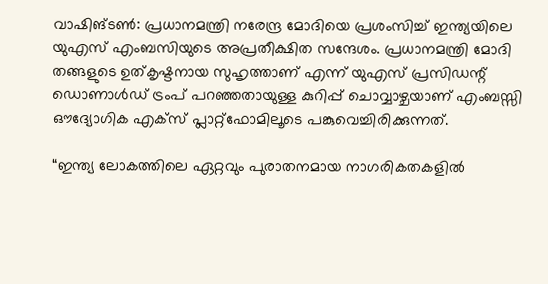വാഷിങ്ടൺ: പ്രധാനമന്ത്രി നരേന്ദ്ര മോദിയെ പ്രശംസിച്ച് ഇന്ത്യയിലെ യുഎസ് എംബസിയുടെ അപ്രതീക്ഷിത സന്ദേശം. പ്രധാനമന്ത്രി മോദി തങ്ങളുടെ ഉത്കൃഷ്ടനായ സുഹൃത്താണ് എന്ന് യുഎസ് പ്രസിഡന്റ് ഡൊണാൾഡ് ട്രംപ് പറഞ്ഞതായുള്ള കുറിപ്പ് ചൊവ്വാഴ്ചയാണ് എംബസ്സി ഔദ്യോഗിക എക്സ് പ്ലാറ്റ്ഫോമിലൂടെ പങ്കുവെച്ചിരിക്കുന്നത്.

“ഇന്ത്യ ലോകത്തിലെ ഏറ്റവും പുരാതനമായ നാഗരികതകളിൽ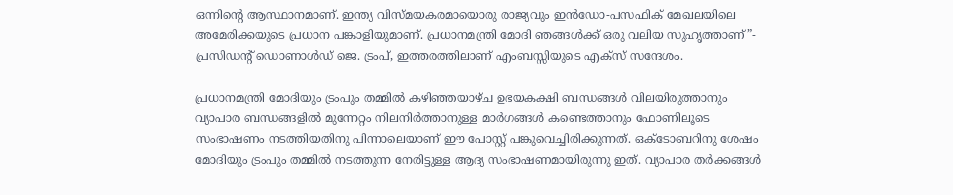ഒന്നിൻ്റെ ആസ്ഥാനമാണ്. ഇന്ത്യ വിസ്മയകരമായൊരു രാജ്യവും ഇൻഡോ-പസഫിക് മേഖലയിലെ അമേരിക്കയുടെ പ്രധാന പങ്കാളിയുമാണ്. പ്രധാനമന്ത്രി മോദി ഞങ്ങൾക്ക് ഒരു വലിയ സുഹൃത്താണ്”- പ്രസിഡൻ്റ് ഡൊണാൾഡ് ജെ. ട്രംപ്, ഇത്തരത്തിലാണ് എംബസ്സിയുടെ എക്സ് സന്ദേശം.

പ്രധാനമന്ത്രി മോദിയും ട്രംപും തമ്മിൽ കഴിഞ്ഞയാഴ്ച ഉഭയകക്ഷി ബന്ധങ്ങൾ വിലയിരുത്താനും വ്യാപാര ബന്ധങ്ങളിൽ മുന്നേറ്റം നിലനിർത്താനുള്ള മാർഗങ്ങൾ കണ്ടെത്താനും ഫോണിലൂടെ സംഭാഷണം നടത്തിയതിനു പിന്നാലെയാണ് ഈ പോസ്റ്റ് പങ്കുവെച്ചിരിക്കുന്നത്. ഒക്ടോബറിനു ശേഷം മോദിയും ട്രംപും തമ്മിൽ നടത്തുന്ന നേരിട്ടുള്ള ആദ്യ സംഭാഷണമായിരുന്നു ഇത്. വ്യാപാര തർക്കങ്ങൾ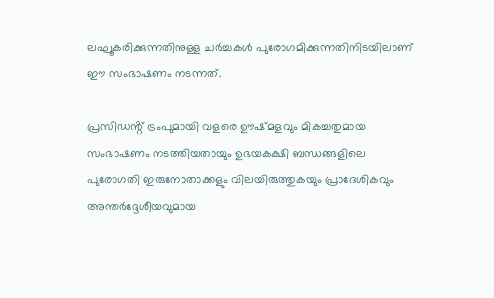ലഘൂകരിക്കുന്നതിനുള്ള ചർച്ചകൾ പുരോഗമിക്കുന്നതിനിടയിലാണ് ഈ സംഭാഷണം നടന്നത്.

പ്രസിഡൻ്റ് ട്രംപുമായി വളരെ ഊഷ്മളവും മികച്ചതുമായ സംഭാഷണം നടത്തിയതായും ഉഭയകക്ഷി ബന്ധങ്ങളിലെ പുരോഗതി ഇരുനോതാക്കളും വിലയിരുത്തുകയും പ്രാദേശികവും അന്തർദ്ദേശീയവുമായ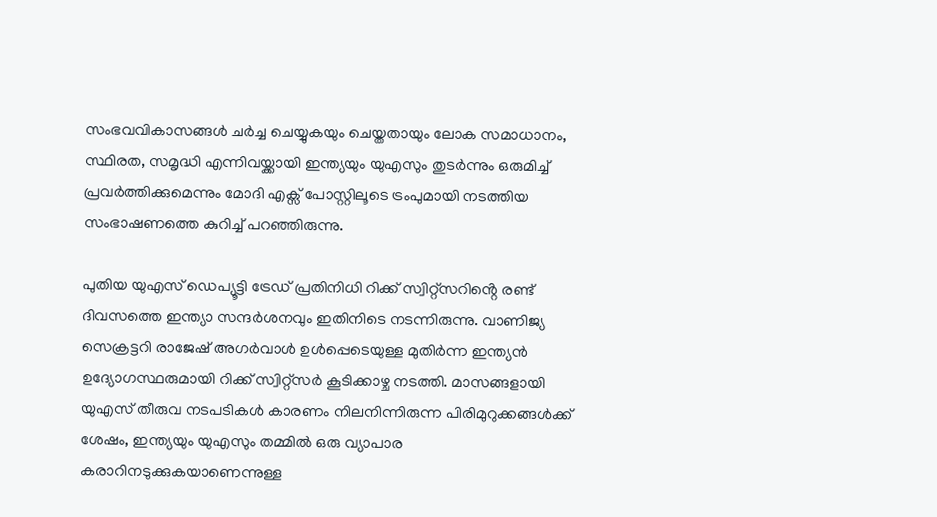സംഭവവികാസങ്ങൾ ചർച്ച ചെയ്യുകയും ചെയ്തതായും ലോക സമാധാനം, സ്ഥിരത, സമൃദ്ധി എന്നിവയ്ക്കായി ഇന്ത്യയും യുഎസും തുടർന്നും ഒരുമിച്ച് പ്രവർത്തിക്കുമെന്നും മോദി എക്സ് പോസ്റ്റിലൂടെ ട്രംപുമായി നടത്തിയ സംഭാഷണത്തെ കുറിച്ച് പറഞ്ഞിരുന്നു.

പുതിയ യുഎസ് ഡെപ്യൂട്ടി ട്രേഡ് പ്രതിനിധി റിക്ക് സ്വിറ്റ്സറിൻ്റെ രണ്ട് ദിവസത്തെ ഇന്ത്യാ സന്ദർശനവും ഇതിനിടെ നടന്നിരുന്നു. വാണിജ്യ സെക്രട്ടറി രാജേഷ് അഗർവാൾ ഉൾപ്പെടെയുള്ള മുതിർന്ന ഇന്ത്യൻ ഉദ്യോഗസ്ഥരുമായി റിക്ക് സ്വിറ്റ്സർ കൂടിക്കാഴ്ച നടത്തി. മാസങ്ങളായി യുഎസ് തീരുവ നടപടികൾ കാരണം നിലനിന്നിരുന്ന പിരിമുറുക്കങ്ങൾക്ക് ശേഷം, ഇന്ത്യയും യുഎസും തമ്മിൽ ഒരു വ്യാപാര കരാറിനടുക്കുകയാണെന്നുള്ള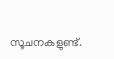സൂചനകളുണ്ട്.